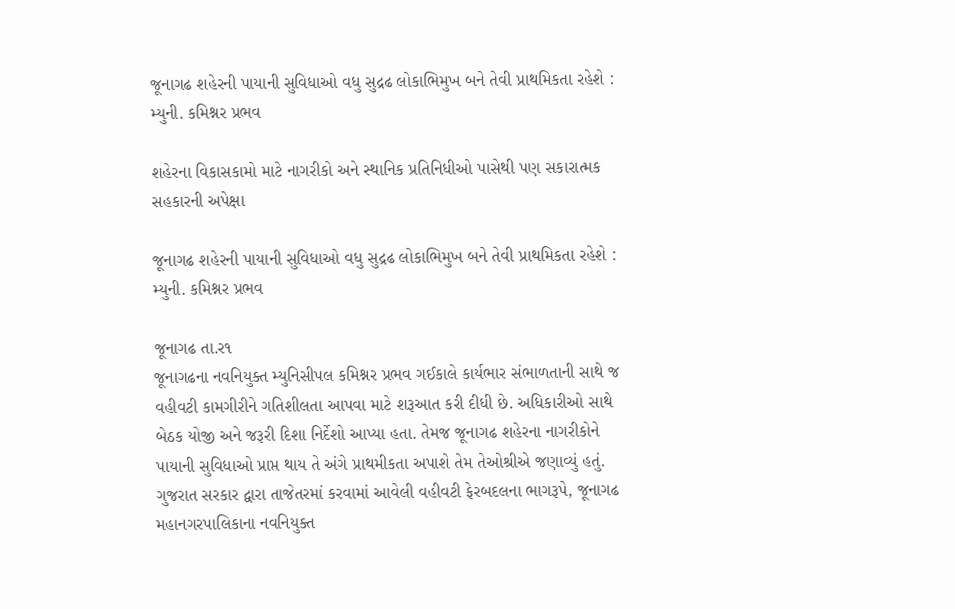જૂનાગઢ શહેરની પાયાની સુવિધાઓ વધુ સુદ્રઢ લોકાભિમુખ બને તેવી પ્રાથમિકતા રહેશે : મ્યુની. કમિશ્નર પ્રભવ

શહેરના વિકાસકામો માટે નાગરીકો અને સ્થાનિક પ્રતિનિધીઓ પાસેથી પણ સકારાત્મક સહકારની અપેક્ષા

જૂનાગઢ શહેરની પાયાની સુવિધાઓ વધુ સુદ્રઢ લોકાભિમુખ બને તેવી પ્રાથમિકતા રહેશે : મ્યુની. કમિશ્નર પ્રભવ

જૂનાગઢ તા.ર૧
જૂનાગઢના નવનિયુક્ત મ્યુનિસીપલ કમિશ્નર પ્રભવ ગઈકાલે કાર્યભાર સંભાળતાની સાથે જ વહીવટી કામગીરીને ગતિશીલતા આપવા માટે શરૂઆત કરી દીધી છે. અધિકારીઓ સાથે બેઠક યોજી અને જરૂરી દિશા નિર્દેશો આપ્યા હતા. તેમજ જૂનાગઢ શહેરના નાગરીકોને પાયાની સુવિધાઓ પ્રાપ્ત થાય તે અંગે પ્રાથમીકતા અપાશે તેમ તેઓશ્રીએ જણાવ્યું હતું.
ગુજરાત સરકાર દ્વારા તાજેતરમાં કરવામાં આવેલી વહીવટી ફેરબદલના ભાગરૂપે, જૂનાગઢ મહાનગરપાલિકાના નવનિયુક્ત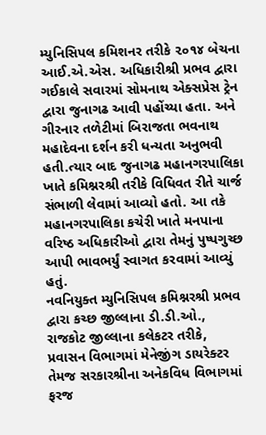મ્યુનિસિપલ કમિશનર તરીકે ૨૦૧૪ બેચના આઈ.એ.એસ. અધિકારીશ્રી પ્રભવ દ્વારા ગઈકાલે સવારમાં સોમનાથ એક્સપ્રેસ ટ્રેન દ્વારા જુનાગઢ આવી પહોંચ્યા હતા. અને ગીરનાર તળેટીમાં બિરાજતા ભવનાથ મહાદેવના દર્શન કરી ધન્યતા અનુભવી હતી.ત્યાર બાદ જુનાગઢ મહાનગરપાલિકા ખાતે કમિશ્નરશ્રી તરીકે વિધિવત રીતે ચાર્જ સંભાળી લેવામાં આવ્યો હતો. આ તકે મહાનગરપાલિકા કચેરી ખાતે મનપાના વરિષ્ઠ અધિકારીઓ દ્વારા તેમનું પુષ્પગુચ્છ આપી ભાવભર્યું સ્વાગત કરવામાં આવ્યું હતું.
નવનિયુક્ત મ્યુનિસિપલ કમિશ્નરશ્રી પ્રભવ દ્વારા કચ્છ જીલ્લાના ડી.ડી.ઓ., રાજકોટ જીલ્લાના કલેકટર તરીકે, પ્રવાસન વિભાગમાં મેનેજીંગ ડાયરેક્ટર તેમજ સરકારશ્રીના અનેકવિધ વિભાગમાં ફરજ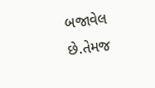બજાવેલ છે.તેમજ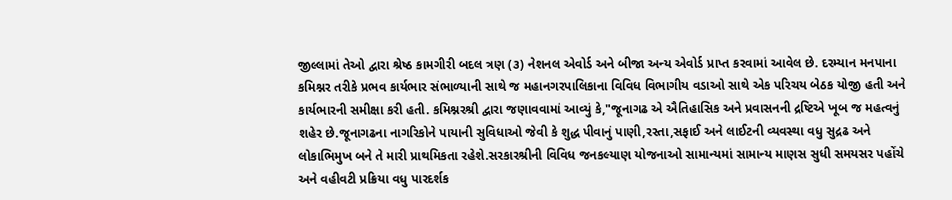જીલ્લામાં તેઓ દ્વારા શ્રેષ્ઠ કામગીરી બદલ ત્રણ (૩) નેશનલ એવોર્ડ અને બીજા અન્ય એવોર્ડ પ્રાપ્ત કરવામાં આવેલ છે. દરમ્યાન મનપાના કમિશ્નર તરીકે પ્રભવ કાર્યભાર સંભાળ્યાની સાથે જ મહાનગરપાલિકાના વિવિધ વિભાગીય વડાઓ સાથે એક પરિચય બેઠક યોજી હતી અને કાર્યભારની સમીક્ષા કરી હતી. કમિશ્નરશ્રી દ્વારા જણાવવામાં આવ્યું કે,"જૂનાગઢ એ ઐતિહાસિક અને પ્રવાસનની દ્રષ્ટિએ ખૂબ જ મહત્વનું શહેર છે.જૂનાગઢના નાગરિકોને પાયાની સુવિધાઓ જેવી કે શુદ્ધ પીવાનું પાણી,રસ્તા,સફાઈ અને લાઈટની વ્યવસ્થા વધુ સુદ્રઢ અને લોકાભિમુખ બને તે મારી પ્રાથમિકતા રહેશે.સરકારશ્રીની વિવિધ જનકલ્યાણ યોજનાઓ સામાન્યમાં સામાન્ય માણસ સુધી સમયસર પહોંચે અને વહીવટી પ્રક્રિયા વધુ પારદર્શક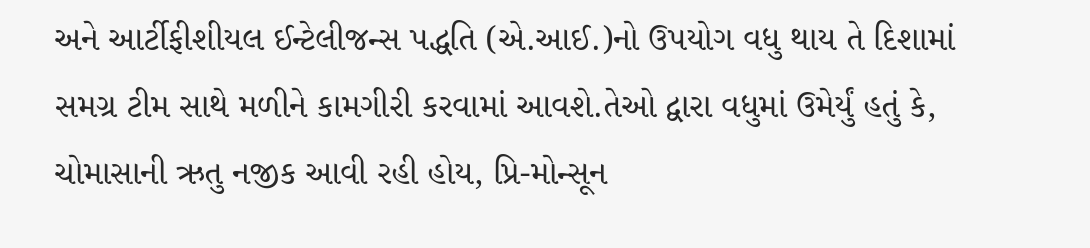અને આર્ટીફીશીયલ ઈન્ટેલીજન્સ પદ્ધતિ (એ.આઈ.)નો ઉપયોગ વધુ થાય તે દિશામાં સમગ્ર ટીમ સાથે મળીને કામગીરી કરવામાં આવશે.તેઓ દ્વારા વધુમાં ઉમેર્યું હતું કે, ચોમાસાની ઋતુ નજીક આવી રહી હોય, પ્રિ-મોન્સૂન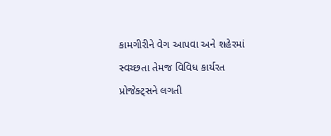કામગીરીને વેગ આપવા અને શહેરમાં સ્વચ્છતા તેમજ વિવિધ કાર્યરત પ્રોજેક્ટ્સને લગતી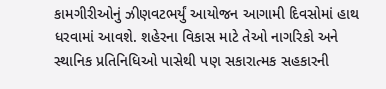કામગીરીઓનું ઝીણવટભર્યું આયોજન આગામી દિવસોમાં હાથ ધરવામાં આવશે. શહેરના વિકાસ માટે તેઓ નાગરિકો અને સ્થાનિક પ્રતિનિધિઓ પાસેથી પણ સકારાત્મક સહકારની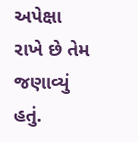અપેક્ષા રાખે છે તેમ જણાવ્યું હતું.